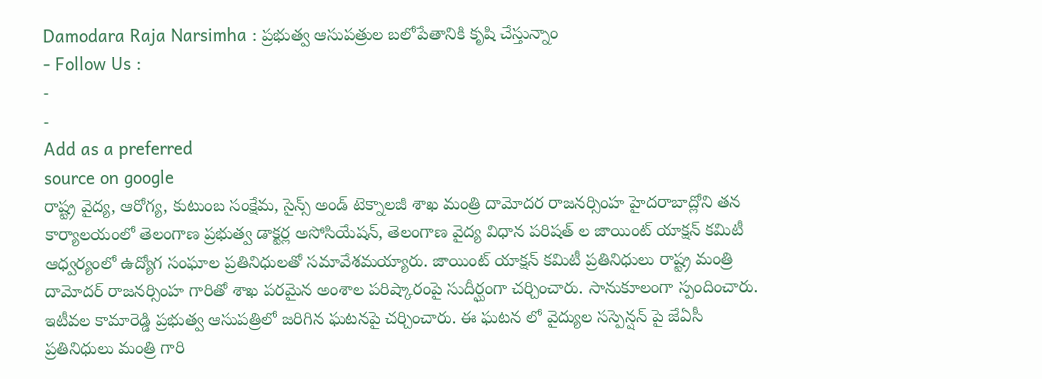Damodara Raja Narsimha : ప్రభుత్వ ఆసుపత్రుల బలోపేతానికి కృషి చేస్తున్నాం
- Follow Us :
-
-
Add as a preferred
source on google
రాష్ట్ర వైద్య, ఆరోగ్య, కుటుంబ సంక్షేమ, సైన్స్ అండ్ టెక్నాలజీ శాఖ మంత్రి దామోదర రాజనర్సింహ హైదరాబాద్లోని తన కార్యాలయంలో తెలంగాణ ప్రభుత్వ డాక్టర్ల అసోసియేషన్, తెలంగాణ వైద్య విధాన పరిషత్ ల జాయింట్ యాక్షన్ కమిటీ ఆధ్వర్యంలో ఉద్యోగ సంఘాల ప్రతినిధులతో సమావేశమయ్యారు. జాయింట్ యాక్షన్ కమిటీ ప్రతినిధులు రాష్ట్ర మంత్రి దామోదర్ రాజనర్సింహ గారితో శాఖ పరమైన అంశాల పరిష్కారంపై సుదీర్ఘంగా చర్చించారు. సానుకూలంగా స్పందించారు. ఇటీవల కామారెడ్డి ప్రభుత్వ ఆసుపత్రిలో జరిగిన ఘటనపై చర్చించారు. ఈ ఘటన లో వైద్యుల సస్పెన్షన్ పై జేఏసీ ప్రతినిధులు మంత్రి గారి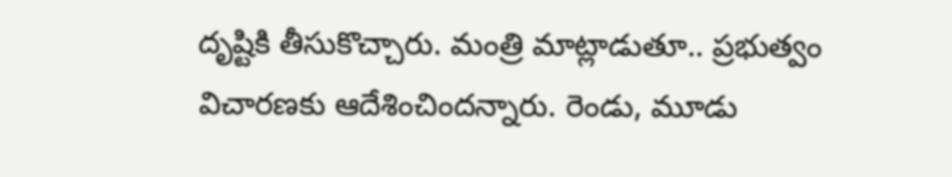దృష్టికి తీసుకొచ్చారు. మంత్రి మాట్లాడుతూ.. ప్రభుత్వం విచారణకు ఆదేశించిందన్నారు. రెండు, మూడు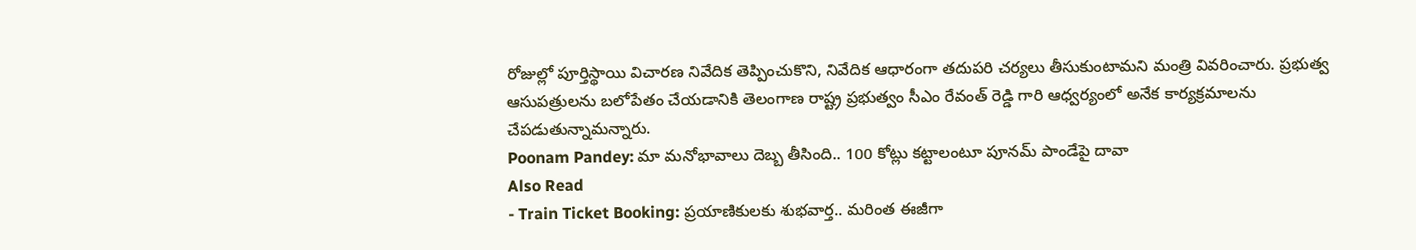రోజుల్లో పూర్తిస్థాయి విచారణ నివేదిక తెప్పించుకొని, నివేదిక ఆధారంగా తదుపరి చర్యలు తీసుకుంటామని మంత్రి వివరించారు. ప్రభుత్వ ఆసుపత్రులను బలోపేతం చేయడానికి తెలంగాణ రాష్ట్ర ప్రభుత్వం సీఎం రేవంత్ రెడ్డి గారి ఆధ్వర్యంలో అనేక కార్యక్రమాలను చేపడుతున్నామన్నారు.
Poonam Pandey: మా మనోభావాలు దెబ్బ తీసింది.. 100 కోట్లు కట్టాలంటూ పూనమ్ పాండేపై దావా
Also Read
- Train Ticket Booking: ప్రయాణికులకు శుభవార్త.. మరింత ఈజీగా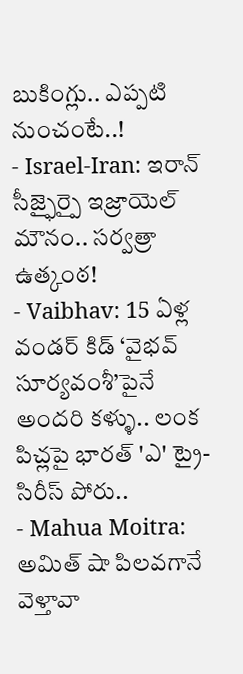బుకింగ్లు.. ఎప్పటి నుంచంటే..!
- Israel-Iran: ఇరాన్ సీజ్ఫైర్పై ఇజ్రాయెల్ మౌనం.. సర్వత్రా ఉత్కంఠ!
- Vaibhav: 15 ఏళ్ల వండర్ కిడ్ ‘వైభవ్ సూర్యవంశీ’పైనే అందరి కళ్ళు.. లంక పిచ్లపై భారత్ 'ఎ' ట్రై-సిరీస్ పోరు..
- Mahua Moitra: అమిత్ షా పిలవగానే వెళ్తావా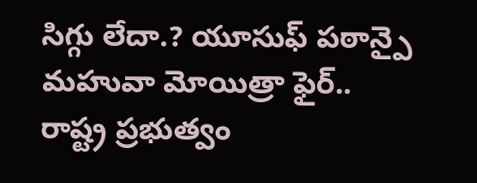సిగ్గు లేదా.? యూసుఫ్ పఠాన్పై మహువా మోయిత్రా ఫైర్..
రాష్ట్ర ప్రభుత్వం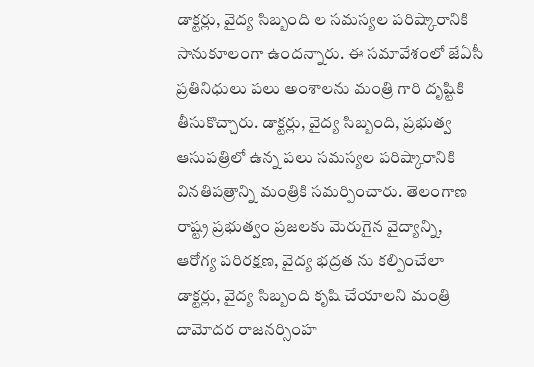డాక్టర్లు, వైద్య సిబ్బంది ల సమస్యల పరిష్కారానికి సానుకూలంగా ఉందన్నారు. ఈ సమావేశంలో జేఏసీ ప్రతినిధులు పలు అంశాలను మంత్రి గారి దృష్టికి తీసుకొచ్చారు. డాక్టర్లు, వైద్య సిబ్బంది, ప్రభుత్వ ఆసుపత్రిలో ఉన్న పలు సమస్యల పరిష్కారానికి వినతిపత్రాన్ని మంత్రికి సమర్పించారు. తెలంగాణ రాష్ట్ర ప్రభుత్వం ప్రజలకు మెరుగైన వైద్యాన్ని, ఆరోగ్య పరిరక్షణ, వైద్య భద్రత ను కల్పించేలా డాక్టర్లు, వైద్య సిబ్బంది కృషి చేయాలని మంత్రి దామోదర రాజనర్సింహ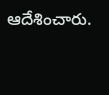ఆదేశించారు.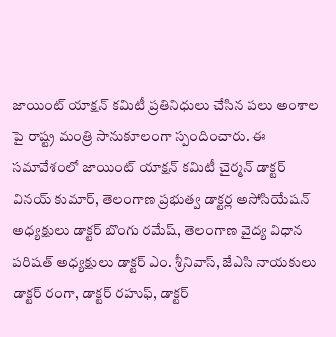జాయింట్ యాక్షన్ కమిటీ ప్రతినిధులు చేసిన పలు అంశాల పై రాష్ట్ర మంత్రి సానుకూలంగా స్పందించారు. ఈ సమావేశంలో జాయింట్ యాక్షన్ కమిటీ చైర్మన్ డాక్టర్ వినయ్ కుమార్, తెలంగాణ ప్రభుత్వ డాక్టర్ల అసోసియేషన్ అధ్యక్షులు డాక్టర్ బొంగు రమేష్, తెలంగాణ వైద్య విధాన పరిషత్ అధ్యక్షులు డాక్టర్ ఎం. శ్రీనివాస్, జేఎసి నాయకులు డాక్టర్ రంగా, డాక్టర్ రహుఫ్, డాక్టర్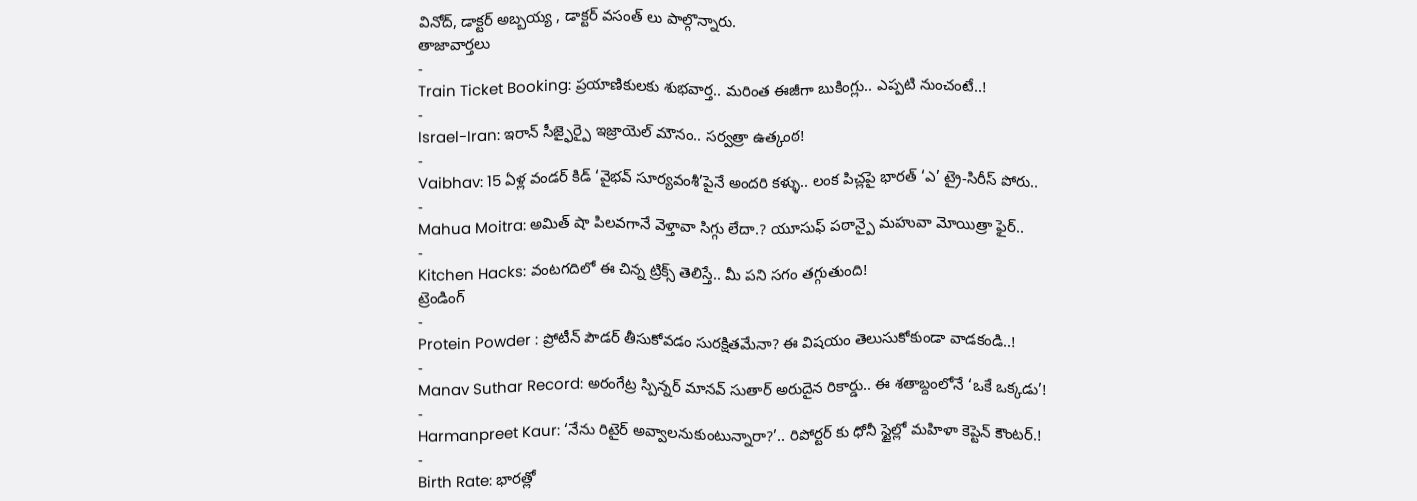వినోద్, డాక్టర్ అబ్బయ్య , డాక్టర్ వసంత్ లు పాల్గొన్నారు.
తాజావార్తలు
-
Train Ticket Booking: ప్రయాణికులకు శుభవార్త.. మరింత ఈజీగా బుకింగ్లు.. ఎప్పటి నుంచంటే..!
-
Israel-Iran: ఇరాన్ సీజ్ఫైర్పై ఇజ్రాయెల్ మౌనం.. సర్వత్రా ఉత్కంఠ!
-
Vaibhav: 15 ఏళ్ల వండర్ కిడ్ ‘వైభవ్ సూర్యవంశీ’పైనే అందరి కళ్ళు.. లంక పిచ్లపై భారత్ ‘ఎ’ ట్రై-సిరీస్ పోరు..
-
Mahua Moitra: అమిత్ షా పిలవగానే వెళ్తావా సిగ్గు లేదా.? యూసుఫ్ పఠాన్పై మహువా మోయిత్రా ఫైర్..
-
Kitchen Hacks: వంటగదిలో ఈ చిన్న ట్రిక్స్ తెలిస్తే.. మీ పని సగం తగ్గుతుంది!
ట్రెండింగ్
-
Protein Powder : ప్రోటీన్ పౌడర్ తీసుకోవడం సురక్షితమేనా? ఈ విషయం తెలుసుకోకుండా వాడకండి..!
-
Manav Suthar Record: అరంగేట్ర స్పిన్నర్ మానవ్ సుతార్ అరుదైన రికార్డు.. ఈ శతాబ్దంలోనే ‘ఒకే ఒక్కడు’!
-
Harmanpreet Kaur: ‘నేను రిటైర్ అవ్వాలనుకుంటున్నారా?’.. రిపోర్టర్ కు ధోనీ స్టైల్లో మహిళా కెప్టెన్ కౌంటర్.!
-
Birth Rate: భారత్లో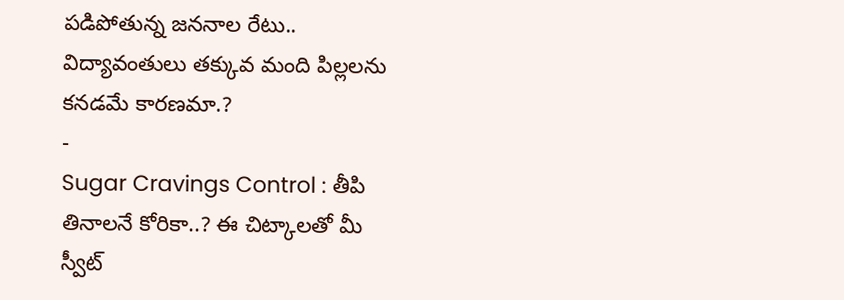పడిపోతున్న జననాల రేటు.. విద్యావంతులు తక్కువ మంది పిల్లలను కనడమే కారణమా.?
-
Sugar Cravings Control : తీపి తినాలనే కోరికా..? ఈ చిట్కాలతో మీ స్వీట్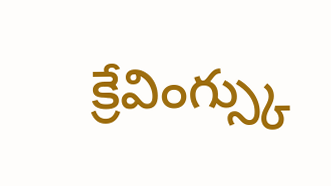క్రేవింగ్స్కు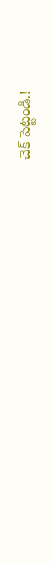చెక్ పెట్టండి.!